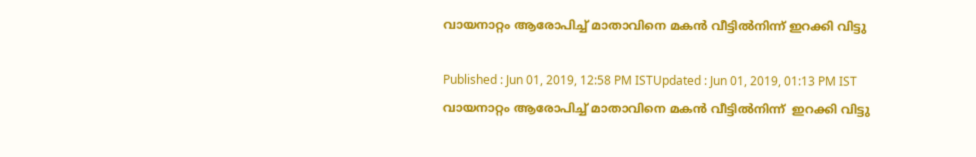വായനാറ്റം ആരോപിച്ച് മാതാവിനെ മകൻ വീട്ടിൽനിന്ന് ഇറക്കി വിട്ടു

Published : Jun 01, 2019, 12:58 PM ISTUpdated : Jun 01, 2019, 01:13 PM IST
വായനാറ്റം ആരോപിച്ച് മാതാവിനെ മകൻ വീട്ടിൽനിന്ന്  ഇറക്കി വിട്ടു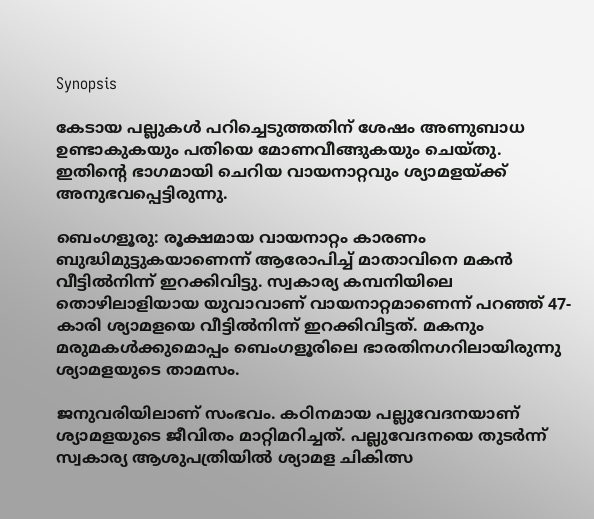Synopsis

കേടായ പല്ലുകൾ പറിച്ചെടുത്തതിന് ശേഷം അണുബാധ ഉണ്ടാകുകയും പതിയെ മോണവീങ്ങുകയും ചെയ്തു. ഇതിന്റെ ഭാഗമായി ചെറിയ വായനാറ്റവും ശ്യാമളയ്ക്ക് അനുഭവപ്പെട്ടിരുന്നു.

ബെംഗളൂരു: രൂക്ഷമായ വായനാറ്റം കാരണം ബുദ്ധിമുട്ടുകയാണെന്ന് ആരോപിച്ച് മാതാവിനെ മകൻ വീട്ടിൽനിന്ന് ഇറക്കിവിട്ടു. സ്വകാര്യ കമ്പനിയിലെ തൊഴിലാളിയായ യുവാവാണ് വായനാറ്റമാണെന്ന് പറഞ്ഞ് 47-കാരി ശ്യാമളയെ വീട്ടിൽനിന്ന് ഇറക്കിവിട്ടത്. മകനും മരുമകൾക്കുമൊപ്പം ബെംഗളൂരിലെ ഭാരതിനഗറിലായിരുന്നു ശ്യാമളയുടെ താമസം.

ജനുവരിയിലാണ് സംഭവം. കഠിനമായ പല്ലുവേദനയാണ് ശ്യാമളയുടെ ജീവിതം മാറ്റിമറിച്ചത്. പല്ലുവേദനയെ തുടർന്ന് സ്വകാര്യ ആശുപത്രിയിൽ ശ്യാമള ചികിത്സ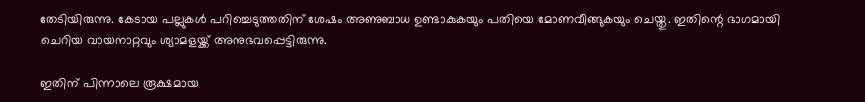തേടിയിരുന്നു. കേടായ പല്ലുകൾ പറിച്ചെടുത്തതിന് ശേഷം അണുബാധ ഉണ്ടാകുകയും പതിയെ മോണവീങ്ങുകയും ചെയ്തു. ഇതിന്റെ ഭാഗമായി ചെറിയ വായനാറ്റവും ശ്യാമളയ്ക്ക് അനുഭവപ്പെട്ടിരുന്നു.

ഇതിന് പിന്നാലെ രൂക്ഷമായ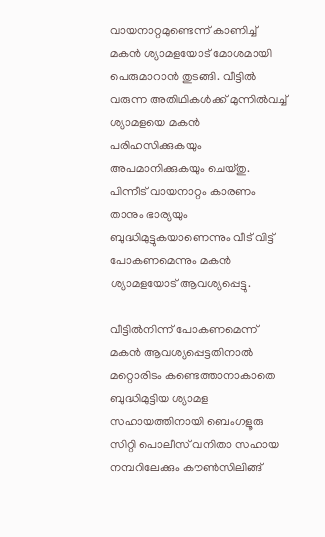വായനാറ്റമുണ്ടെന്ന് കാണിച്ച് മകൻ ശ്യാമളയോട് മോശമായി പെരുമാറാൻ തുടങ്ങി. വീട്ടിൽ വരുന്ന അതിഥികൾക്ക് മുന്നിൽവച്ച് ശ്യാമളയെ മകൻ പരിഹസിക്കുകയും അപമാനിക്കുകയും ചെയ്തു. പിന്നീട് വായനാറ്റം കാരണം താനും ഭാര്യയും ബുദ്ധിമുട്ടുകയാണെന്നും വീട് വിട്ട് പോകണമെന്നും മകൻ ശ്യാമളയോട് ആവശ്യപ്പെട്ടു.

വീട്ടിൽനിന്ന് പോകണമെന്ന് മകൻ ആവശ്യപ്പെട്ടതിനാൽ മറ്റൊരിടം കണ്ടെത്താനാകാതെ ബുദ്ധിമുട്ടിയ ശ്യാമള സഹായത്തിനായി ബെംഗളൂരു സിറ്റി പൊലീസ് വനിതാ സഹായ നമ്പറിലേക്കും കൗൺസിലിങ്ങ്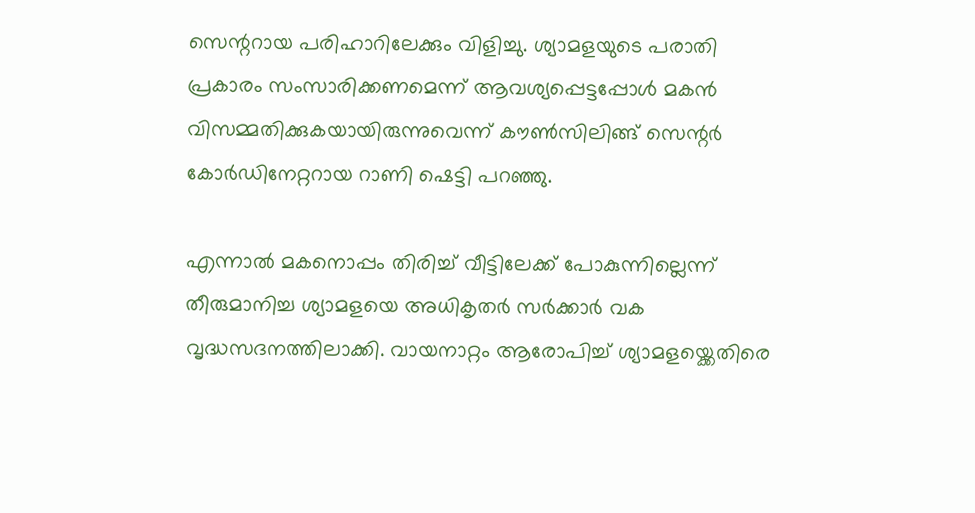സെന്ററായ പരിഹാറിലേക്കും വിളിച്ചു. ശ്യാമളയുടെ പരാതി പ്രകാരം സംസാരിക്കണമെന്ന് ആവശ്യപ്പെട്ടപ്പോൾ മകൻ വിസമ്മതിക്കുകയായിരുന്നുവെന്ന് കൗൺസിലിങ്ങ് സെന്റർ കോർഡിനേറ്ററായ റാണി ഷെട്ടി പറഞ്ഞു.

എന്നാൽ മകനൊപ്പം തിരിച്ച് വീട്ടിലേക്ക് പോകുന്നില്ലെന്ന് തീരുമാനിച്ച ശ്യാമളയെ അധികൃതർ സർക്കാർ വക വൃദ്ധസദനത്തിലാക്കി. വായനാറ്റം ആരോപിച്ച് ശ്യാമളയ്ക്കെതിരെ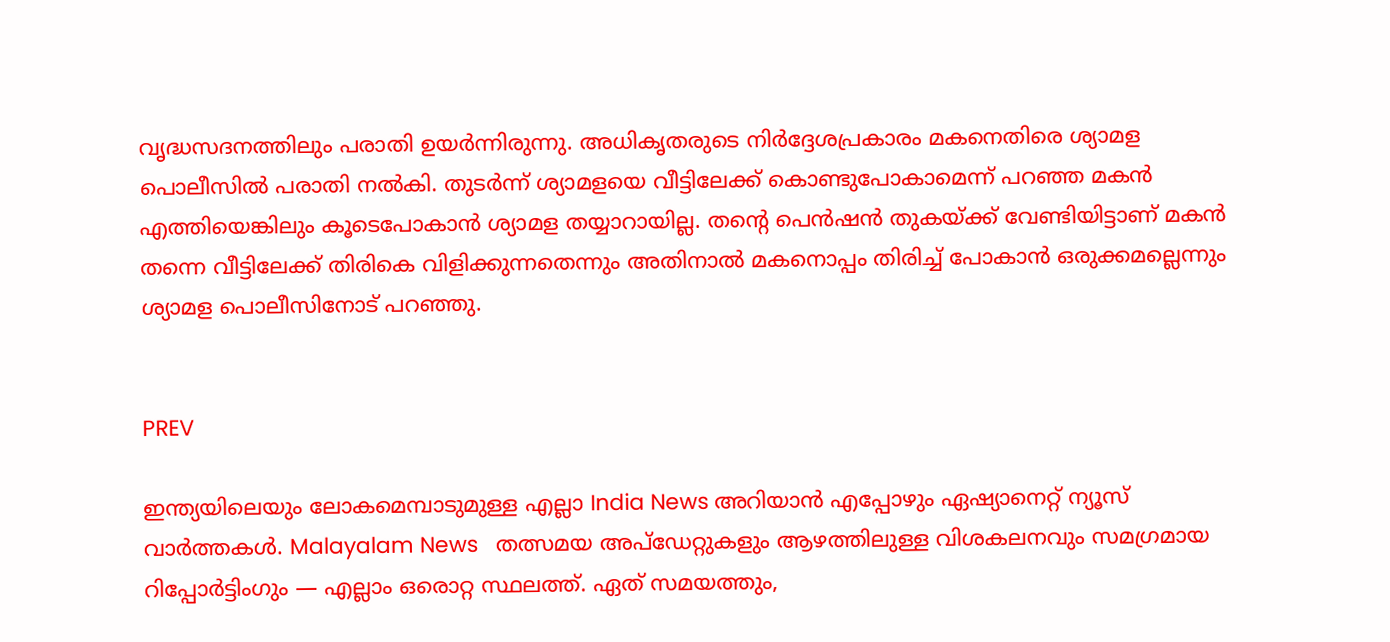വൃദ്ധസദനത്തിലും പരാതി ഉയർന്നിരുന്നു. അധികൃതരുടെ നിർദ്ദേശപ്രകാരം മകനെതിരെ ശ്യാമള പൊലീസിൽ പരാതി നൽകി. തുടർന്ന് ശ്യാമളയെ വീട്ടിലേക്ക് കൊണ്ടുപോകാമെന്ന് പറഞ്ഞ മകൻ എത്തിയെങ്കിലും കൂടെപോകാൻ ശ്യാമള തയ്യാറായില്ല. തന്റെ പെൻ‌ഷൻ തുകയ്ക്ക് വേണ്ടിയിട്ടാണ് മകൻ തന്നെ വീട്ടിലേക്ക് തിരികെ വിളിക്കുന്നതെന്നും അതിനാൽ മകനൊപ്പം തിരിച്ച് പോകാൻ ഒരുക്കമല്ലെന്നും ശ്യാമള പൊലീസിനോട് പറഞ്ഞു.


PREV

ഇന്ത്യയിലെയും ലോകമെമ്പാടുമുള്ള എല്ലാ India News അറിയാൻ എപ്പോഴും ഏഷ്യാനെറ്റ് ന്യൂസ് വാർത്തകൾ. Malayalam News   തത്സമയ അപ്‌ഡേറ്റുകളും ആഴത്തിലുള്ള വിശകലനവും സമഗ്രമായ റിപ്പോർട്ടിംഗും — എല്ലാം ഒരൊറ്റ സ്ഥലത്ത്. ഏത് സമയത്തും,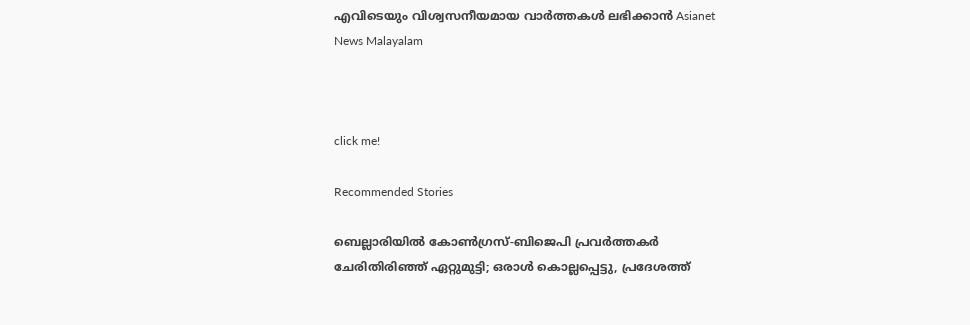എവിടെയും വിശ്വസനീയമായ വാർത്തകൾ ലഭിക്കാൻ Asianet News Malayalam



click me!

Recommended Stories

ബെല്ലാരിയിൽ കോൺഗ്രസ്-ബിജെപി പ്രവർത്തകർ ചേരിതിരിഞ്ഞ് ഏറ്റുമുട്ടി; ഒരാൾ കൊല്ലപ്പെട്ടു, പ്രദേശത്ത്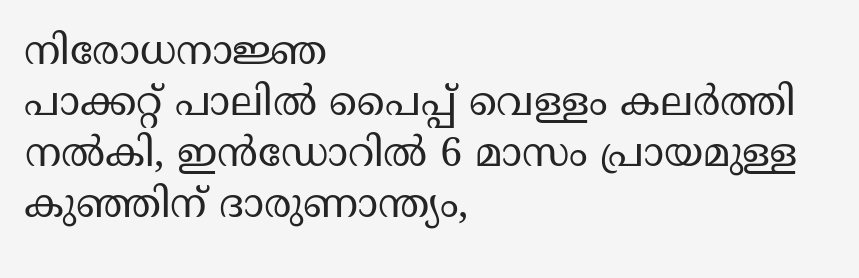നിരോധനാജ്ഞ
പാക്കറ്റ് പാലിൽ പൈപ്പ് വെള്ളം കലർത്തി നൽകി, ഇൻഡോറിൽ 6 മാസം പ്രായമുള്ള കുഞ്ഞിന് ദാരുണാന്ത്യം,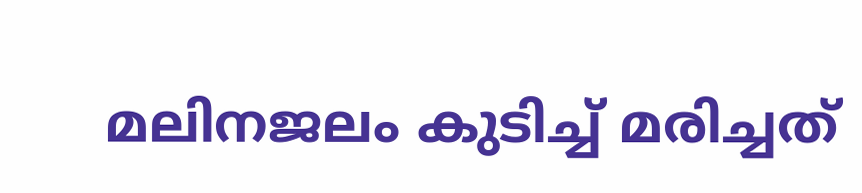മലിനജലം കുടിച്ച് മരിച്ചത്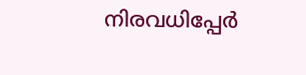നിരവധിപ്പേർ